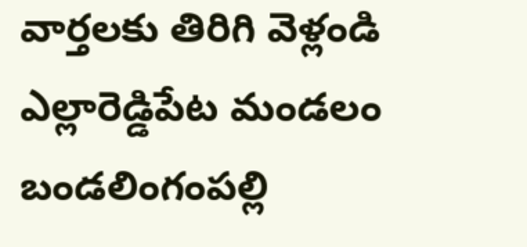వార్తలకు తిరిగి వెళ్లండి
ఎల్లారెడ్డిపేట మండలం బండలింగంపల్లి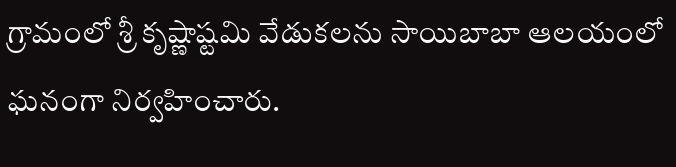గ్రామంలో శ్రీ కృష్ణాష్టమి వేడుకలను సాయిబాబా ఆలయంలో ఘనంగా నిర్వహించారు.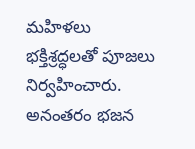మహిళలు భక్తిశ్రద్ధలతో పూజలు నిర్వహించారు.
అనంతరం భజన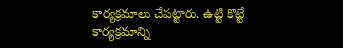కార్యక్రమాలు చేపట్టారు. ఉట్టి కొట్టే కార్యక్రమాన్ని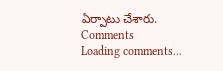ఏర్పాటు చేశారు.
Comments
Loading comments...